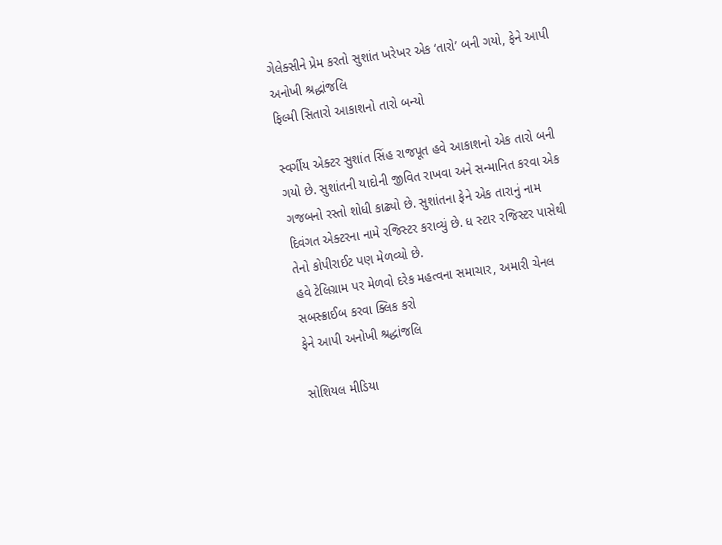ગેલેક્સીને પ્રેમ કરતો સુશાંત ખરેખર એક ‘તારો’ બની ગયો, ફેને આપી અનોખી શ્રદ્ધાંજલિ
ફિલ્મી સિતારો આકાશનો તારો બન્યો

સ્વર્ગીય એક્ટર સુશાંત સિંહ રાજપૂત હવે આકાશનો એક તારો બની ગયો છે. સુશાંતની યાદોની જીવિત રાખવા અને સન્માનિત કરવા એક ગજબનો રસ્તો શોધી કાઢ્યો છે. સુશાંતના ફેને એક તારાનું નામ દિવંગત એક્ટરના નામે રજિસ્ટર કરાવ્યું છે. ધ સ્ટાર રજિસ્ટર પાસેથી તેનો કોપીરાઈટ પણ મેળવ્યો છે.
હવે ટેલિગ્રામ પર મેળવો દરેક મહત્વના સમાચાર, અમારી ચેનલ સબસ્ક્રાઈબ કરવા ક્લિક કરો
ફેને આપી અનોખી શ્રદ્ધાંજલિ

સોશિયલ મીડિયા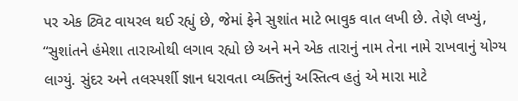પર એક ટ્વિટ વાયરલ થઈ રહ્યું છે, જેમાં ફેને સુશાંત માટે ભાવુક વાત લખી છે. તેણે લખ્યું, “સુશાંતને હંમેશા તારાઓથી લગાવ રહ્યો છે અને મને એક તારાનું નામ તેના નામે રાખવાનું યોગ્ય લાગ્યું. સુંદર અને તલસ્પર્શી જ્ઞાન ધરાવતા વ્યક્તિનું અસ્તિત્વ હતું એ મારા માટે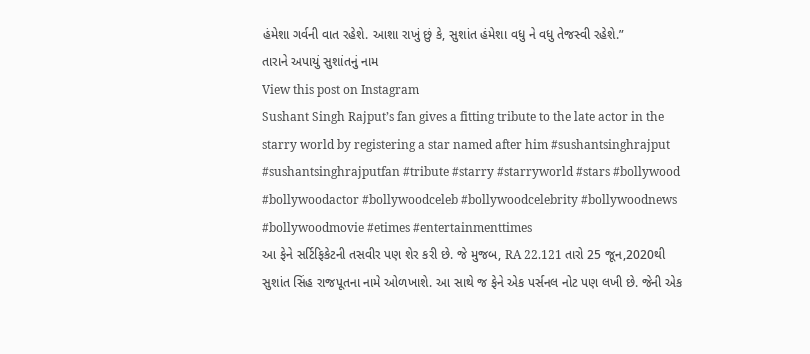હંમેશા ગર્વની વાત રહેશે. આશા રાખું છું કે, સુશાંત હંમેશા વધુ ને વધુ તેજસ્વી રહેશે.”
તારાને અપાયું સુશાંતનું નામ
View this post on Instagram
Sushant Singh Rajput’s fan gives a fitting tribute to the late actor in the starry world by registering a star named after him #sushantsinghrajput #sushantsinghrajputfan #tribute #starry #starryworld #stars #bollywood #bollywoodactor #bollywoodceleb #bollywoodcelebrity #bollywoodnews #bollywoodmovie #etimes #entertainmenttimes
આ ફેને સર્ટિફિકેટની તસવીર પણ શેર કરી છે. જે મુજબ, RA 22.121 તારો 25 જૂન,2020થી સુશાંત સિંહ રાજપૂતના નામે ઓળખાશે. આ સાથે જ ફેને એક પર્સનલ નોટ પણ લખી છે. જેની એક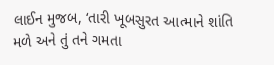લાઈન મુજબ, ‘તારી ખૂબસુરત આત્માને શાંતિ મળે અને તું તને ગમતા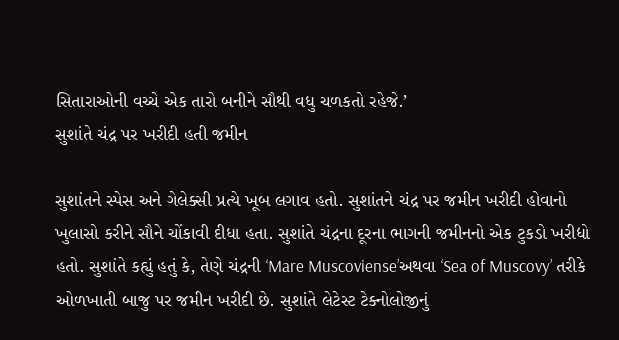સિતારાઓની વચ્ચે એક તારો બનીને સૌથી વધુ ચળકતો રહેજે.’
સુશાંતે ચંદ્ર પર ખરીદી હતી જમીન

સુશાંતને સ્પેસ અને ગેલેક્સી પ્રત્યે ખૂબ લગાવ હતો. સુશાંતને ચંદ્ર પર જમીન ખરીદી હોવાનો ખુલાસો કરીને સૌને ચોંકાવી દીધા હતા. સુશાંતે ચંદ્રના દૂરના ભાગની જમીનનો એક ટુકડો ખરીદ્યો હતો. સુશાંતે કહ્યું હતું કે, તેણે ચંદ્રની ‘Mare Muscoviense’અથવા ‘Sea of Muscovy’ તરીકે ઓળખાતી બાજુ પર જમીન ખરીદી છે. સુશાંતે લેટેસ્ટ ટેક્નોલોજીનું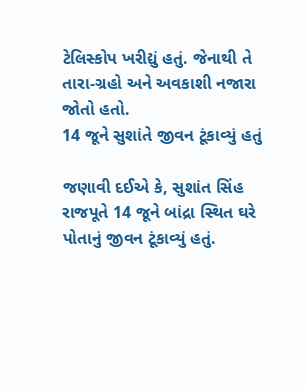ટેલિસ્કોપ ખરીદ્યું હતું. જેનાથી તે તારા-ગ્રહો અને અવકાશી નજારા જોતો હતો.
14 જૂને સુશાંતે જીવન ટૂંકાવ્યું હતું

જણાવી દઈએ કે, સુશાંત સિંહ રાજપૂતે 14 જૂને બાંદ્રા સ્થિત ઘરે પોતાનું જીવન ટૂંકાવ્યું હતું.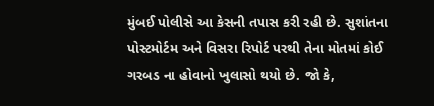મુંબઈ પોલીસે આ કેસની તપાસ કરી રહી છે. સુશાંતના પોસ્ટમોર્ટમ અને વિસરા રિપોર્ટ પરથી તેના મોતમાં કોઈ ગરબડ ના હોવાનો ખુલાસો થયો છે. જો કે,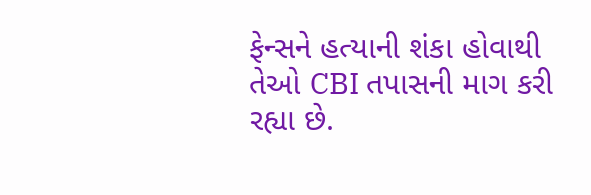ફેન્સને હત્યાની શંકા હોવાથી તેઓ CBI તપાસની માગ કરી રહ્યા છે.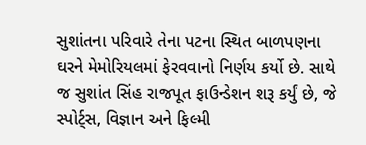સુશાંતના પરિવારે તેના પટના સ્થિત બાળપણના ઘરને મેમોરિયલમાં ફેરવવાનો નિર્ણય કર્યો છે. સાથે જ સુશાંત સિંહ રાજપૂત ફાઉન્ડેશન શરૂ કર્યું છે, જે સ્પોર્ટ્સ, વિજ્ઞાન અને ફિલ્મી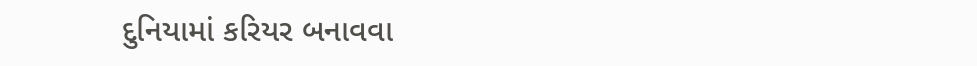દુનિયામાં કરિયર બનાવવા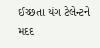ઈચ્છતા યંગ ટેલેન્ટને મદદ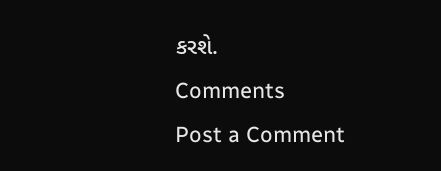કરશે.
Comments
Post a Comment